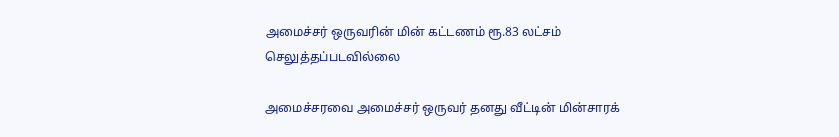அமைச்சர் ஒருவரின் மின் கட்டணம் ரூ.83 லட்சம் செலுத்தப்படவில்லை

அமைச்சரவை அமைச்சர் ஒருவர் தனது வீட்டின் மின்சாரக்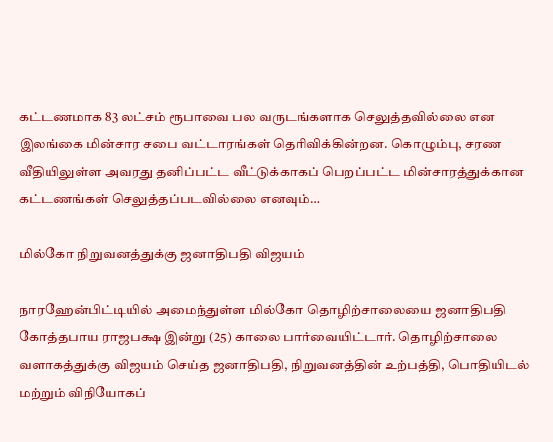கட்டணமாக 83 லட்சம் ரூபாவை பல வருடங்களாக செலுத்தவில்லை என இலங்கை மின்சார சபை வட்டாரங்கள் தெரிவிக்கின்றன. கொழும்பு, சரண வீதியிலுள்ள அவரது தனிப்பட்ட வீட்டுக்காகப் பெறப்பட்ட மின்சாரத்துக்கான கட்டணங்கள் செலுத்தப்படவில்லை எனவும்…

மில்கோ நிறுவனத்துக்கு ஜனாதிபதி விஜயம்

நாரஹேன்பிட்டியில் அமைந்துள்ள மில்கோ தொழிற்சாலையை ஜனாதிபதி கோத்தபாய ராஜபக்ஷ இன்று (25) காலை பார்வையிட்டார். தொழிற்சாலை வளாகத்துக்கு விஜயம் செய்த ஜனாதிபதி, நிறுவனத்தின் உற்பத்தி, பொதியிடல் மற்றும் விநியோகப்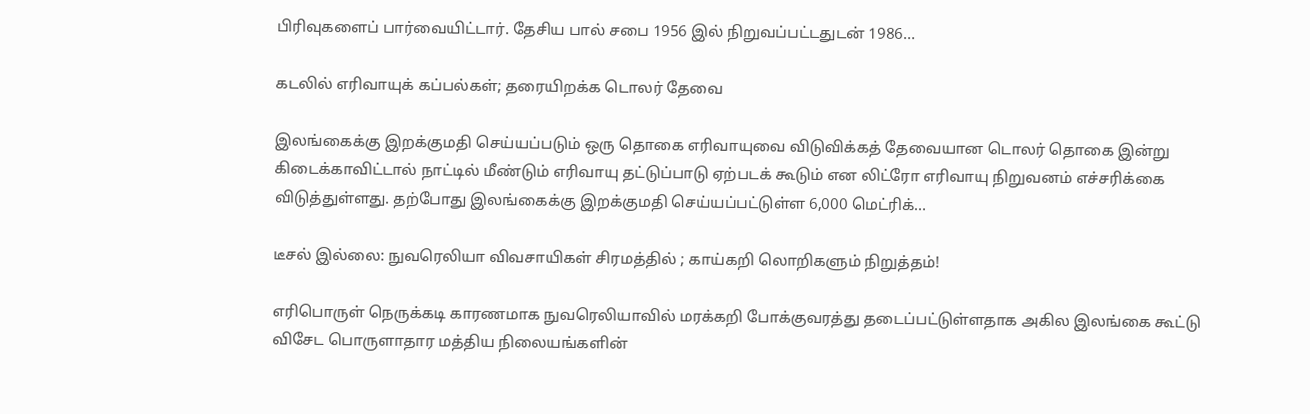பிரிவுகளைப் பார்வையிட்டார். தேசிய பால் சபை 1956 இல் நிறுவப்பட்டதுடன் 1986…

கடலில் எரிவாயுக் கப்பல்கள்; தரையிறக்க டொலர் தேவை

இலங்கைக்கு இறக்குமதி செய்யப்படும் ஒரு தொகை எரிவாயுவை விடுவிக்கத் தேவையான டொலர் தொகை இன்று கிடைக்காவிட்டால் நாட்டில் மீண்டும் எரிவாயு தட்டுப்பாடு ஏற்படக் கூடும் என லிட்ரோ எரிவாயு நிறுவனம் எச்சரிக்கை விடுத்துள்ளது. தற்போது இலங்கைக்கு இறக்குமதி செய்யப்பட்டுள்ள 6,000 மெட்ரிக்…

டீசல் இல்லை: நுவரெலியா விவசாயிகள் சிரமத்தில் ; காய்கறி லொறிகளும் நிறுத்தம்!

எரிபொருள் நெருக்கடி காரணமாக நுவரெலியாவில் மரக்கறி போக்குவரத்து தடைப்பட்டுள்ளதாக அகில இலங்கை கூட்டு விசேட பொருளாதார மத்திய நிலையங்களின்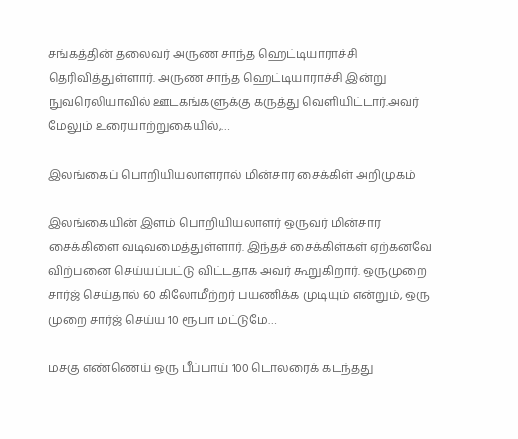சங்கத்தின் தலைவர் அருண சாந்த ஹெட்டியாராச்சி தெரிவித்துள்ளார். அருண சாந்த ஹெட்டியாராச்சி இன்று  நுவரெலியாவில் ஊடகங்களுக்கு கருத்து வெளியிட்டார்.அவர் மேலும் உரையாற்றுகையில்,…

இலங்கைப் பொறியியலாளரால் மின்சார சைக்கிள் அறிமுகம்

இலங்கையின் இளம் பொறியியலாளர் ஒருவர் மின்சார சைக்கிளை வடிவமைத்துள்ளார். இந்தச் சைக்கிள்கள் ஏற்கனவே விற்பனை செய்யப்பட்டு விட்டதாக அவர் கூறுகிறார். ஒருமுறை சார்ஜ் செய்தால் 60 கிலோமீற்றர் பயணிக்க முடியும் என்றும், ஒரு முறை சார்ஜ் செய்ய 10 ரூபா மட்டுமே…

மசகு எண்ணெய் ஒரு பீப்பாய் 100 டொலரைக் கடந்தது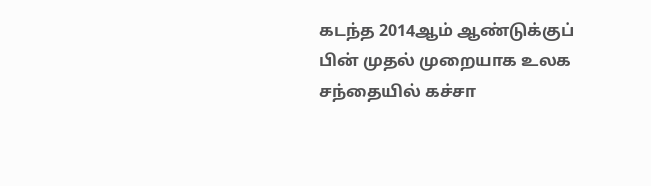கடந்த 2014ஆம் ஆண்டுக்குப் பின் முதல் முறையாக உலக சந்தையில் கச்சா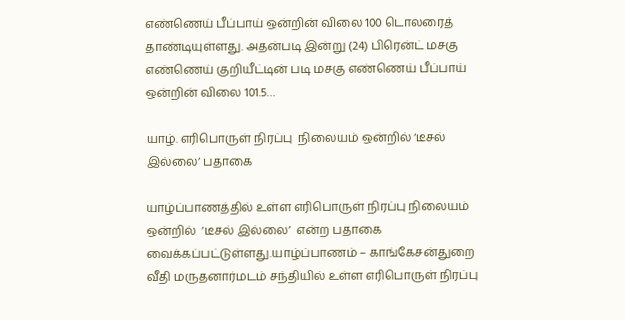எண்ணெய் பீப்பாய் ஒன்றின் விலை 100 டொலரைத் தாண்டியுள்ளது. அதன்படி இன்று (24) பிரென்ட் மசகு எண்ணெய் குறியீட்டின் படி மசகு எண்ணெய் பீப்பாய் ஒன்றின் விலை 101.5…

யாழ். எரிபொருள் நிரப்பு  நிலையம் ஒன்றில் ‘டீசல் இல்லை’ பதாகை

யாழ்ப்பாணத்தில் உள்ள எரிபொருள் நிரப்பு நிலையம் ஒன்றில்  ‘டீசல் இல்லை’  என்ற பதாகை வைக்கப்பட்டுள்ளது.யாழ்ப்பாணம் – காங்கேசன்துறை வீதி மருதனார்மடம் சந்தியில் உள்ள எரிபொருள் நிரப்பு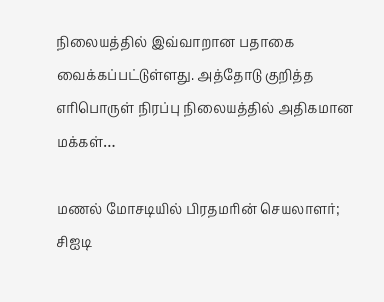நிலையத்தில் இவ்வாறான பதாகை வைக்கப்பட்டுள்ளது. அத்தோடு குறித்த எரிபொருள் நிரப்பு நிலையத்தில் அதிகமான மக்கள்…

மணல் மோசடியில் பிரதமரின் செயலாளர்; சிஐடி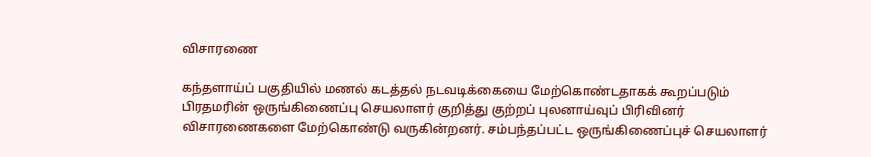விசாரணை

கந்தளாய்ப் பகுதியில் மணல் கடத்தல் நடவடிக்கையை மேற்கொண்டதாகக் கூறப்படும் பிரதமரின் ஒருங்கிணைப்பு செயலாளர் குறித்து குற்றப் புலனாய்வுப் பிரிவினர் விசாரணைகளை மேற்கொண்டு வருகின்றனர். சம்பந்தப்பட்ட ஒருங்கிணைப்புச் செயலாளர்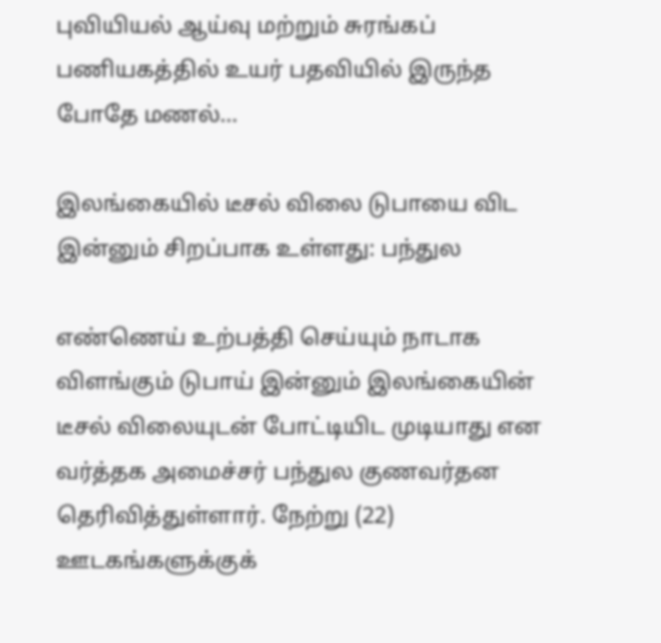புவியியல் ஆய்வு மற்றும் சுரங்கப் பணியகத்தில் உயர் பதவியில் இருந்த போதே மணல்…

இலங்கையில் டீசல் விலை டுபாயை விட இன்னும் சிறப்பாக உள்ளது: பந்துல

எண்ணெய் உற்பத்தி செய்யும் நாடாக விளங்கும் டுபாய் இன்னும் இலங்கையின் டீசல் விலையுடன் போட்டியிட முடியாது என வர்த்தக அமைச்சர் பந்துல குணவர்தன தெரிவித்துள்ளார். நேற்று (22) ஊடகங்களுக்குக்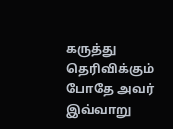கருத்து தெரிவிக்கும் போதே அவர் இவ்வாறு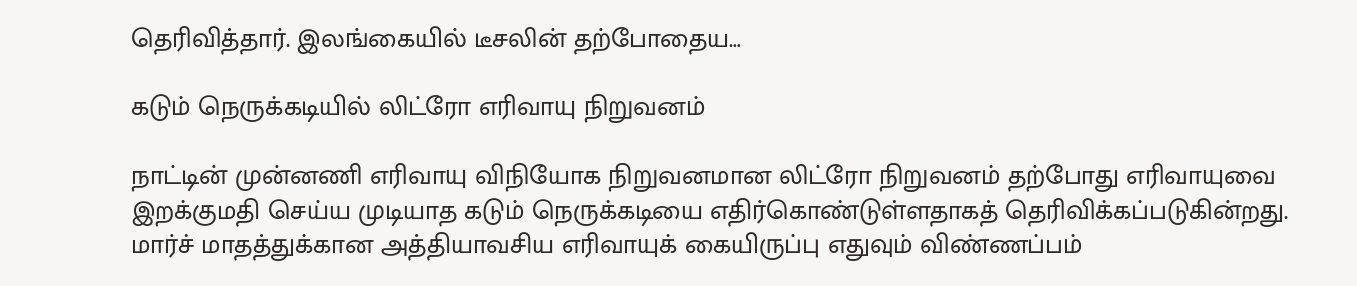தெரிவித்தார். இலங்கையில் டீசலின் தற்போதைய…

கடும் நெருக்கடியில் லிட்ரோ எரிவாயு நிறுவனம்

நாட்டின் முன்னணி எரிவாயு விநியோக நிறுவனமான லிட்ரோ நிறுவனம் தற்போது எரிவாயுவை இறக்குமதி செய்ய முடியாத கடும் நெருக்கடியை எதிர்கொண்டுள்ளதாகத் தெரிவிக்கப்படுகின்றது. மார்ச் மாதத்துக்கான அத்தியாவசிய எரிவாயுக் கையிருப்பு எதுவும் விண்ணப்பம்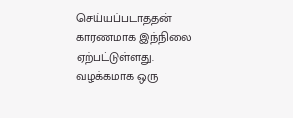செய்யப்படாததன் காரணமாக இந்நிலை ஏற்பட்டுள்ளது. வழக்கமாக ஒரு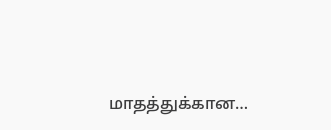மாதத்துக்கான…